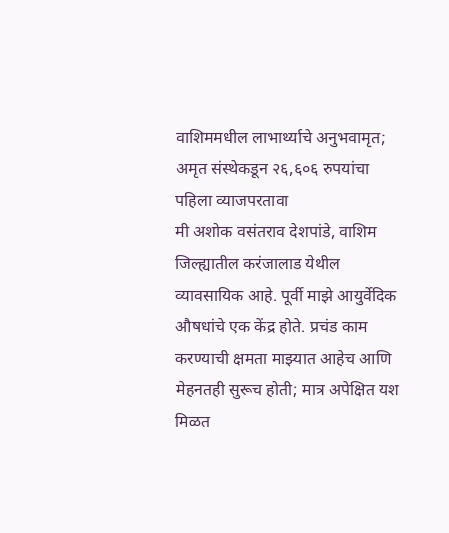वाशिममधील लाभार्थ्याचे अनुभवामृत; अमृत संस्थेकडून २६,६०६ रुपयांचा पहिला व्याजपरतावा
मी अशोक वसंतराव देशपांडे, वाशिम जिल्ह्यातील करंजालाड येथील व्यावसायिक आहे. पूर्वी माझे आयुर्वेदिक औषधांचे एक केंद्र होते. प्रचंड काम करण्याची क्षमता माझ्यात आहेच आणि मेहनतही सुरूच होती; मात्र अपेक्षित यश मिळत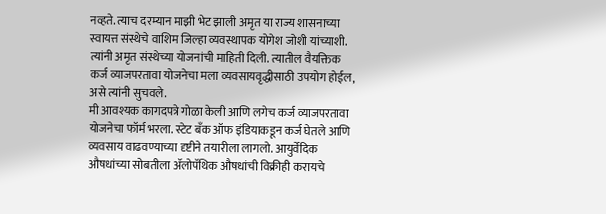नव्हते. त्याच दरम्यान माझी भेट झाली अमृत या राज्य शासनाच्या स्वायत्त संस्थेचे वाशिम जिल्हा व्यवस्थापक योगेश जोशी यांच्याशी. त्यांनी अमृत संस्थेच्या योजनांची माहिती दिली. त्यातील वैयक्तिक कर्ज व्याजपरतावा योजनेचा मला व्यवसायवृद्धीसाठी उपयोग होईल, असे त्यांनी सुचवले.
मी आवश्यक कागदपत्रे गोळा केली आणि लगेच कर्ज व्याजपरतावा योजनेचा फॉर्म भरला. स्टेट बँक ऑफ इंडियाकडून कर्ज घेतले आणि व्यवसाय वाढवण्याच्या दृष्टीने तयारीला लागलो. आयुर्वेदिक औषधांच्या सोबतीला ॲलोपॅथिक औषधांची विक्रीही करायचे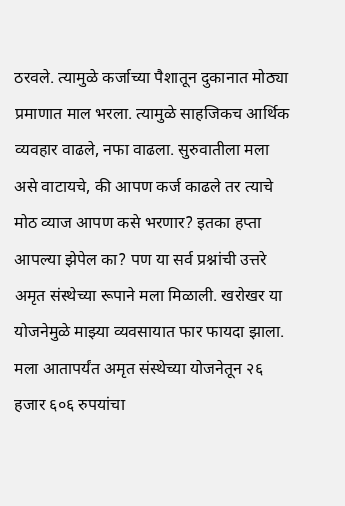ठरवले. त्यामुळे कर्जाच्या पैशातून दुकानात मोठ्या प्रमाणात माल भरला. त्यामुळे साहजिकच आर्थिक व्यवहार वाढले, नफा वाढला. सुरुवातीला मला असे वाटायचे, की आपण कर्ज काढले तर त्याचे मोठ व्याज आपण कसे भरणार? इतका हप्ता आपल्या झेपेल का? पण या सर्व प्रश्नांची उत्तरे अमृत संस्थेच्या रूपाने मला मिळाली. खरोखर या योजनेमुळे माझ्या व्यवसायात फार फायदा झाला. मला आतापर्यंत अमृत संस्थेच्या योजनेतून २६ हजार ६०६ रुपयांचा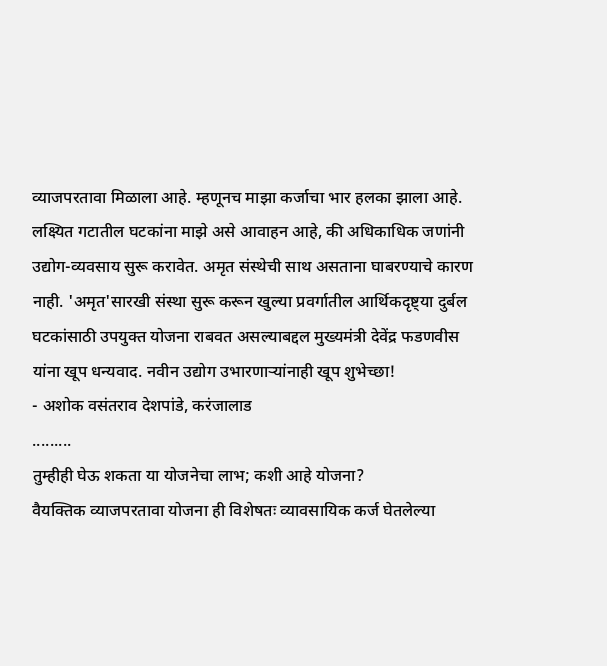व्याजपरतावा मिळाला आहे. म्हणूनच माझा कर्जाचा भार हलका झाला आहे. लक्ष्यित गटातील घटकांना माझे असे आवाहन आहे, की अधिकाधिक जणांनी उद्योग-व्यवसाय सुरू करावेत. अमृत संस्थेची साथ असताना घाबरण्याचे कारण नाही. 'अमृत'सारखी संस्था सुरू करून खुल्या प्रवर्गातील आर्थिकदृष्ट्या दुर्बल घटकांसाठी उपयुक्त योजना राबवत असल्याबद्दल मुख्यमंत्री देवेंद्र फडणवीस यांना खूप धन्यवाद. नवीन उद्योग उभारणाऱ्यांनाही खूप शुभेच्छा!
- अशोक वसंतराव देशपांडे, करंजालाड
.........
तुम्हीही घेऊ शकता या योजनेचा लाभ; कशी आहे योजना?
वैयक्तिक व्याजपरतावा योजना ही विशेषतः व्यावसायिक कर्ज घेतलेल्या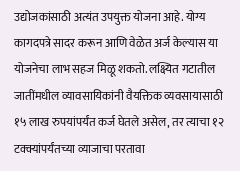उद्योजकांसाठी अत्यंत उपयुक्त योजना आहे. योग्य कागदपत्रे सादर करून आणि वेळेत अर्ज केल्यास या योजनेचा लाभ सहज मिळू शकतो. लक्ष्यित गटातील जातींमधील व्यावसायिकांनी वैयक्तिक व्यवसायासाठी १५ लाख रुपयांपर्यंत कर्ज घेतले असेल, तर त्याचा १२ टक्क्यांपर्यंतच्या व्याजाचा परतावा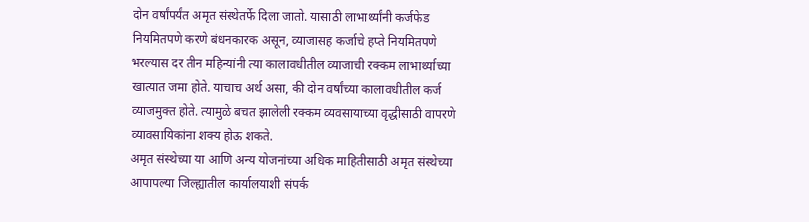दोन वर्षांपर्यंत अमृत संस्थेतर्फे दिला जातो. यासाठी लाभार्थ्यांनी कर्जफेड नियमितपणे करणे बंधनकारक असून, व्याजासह कर्जाचे हप्ते नियमितपणे भरल्यास दर तीन महिन्यांनी त्या कालावधीतील व्याजाची रक्कम लाभार्थ्याच्या खात्यात जमा होते. याचाच अर्थ असा, की दोन वर्षांच्या कालावधीतील कर्ज व्याजमुक्त होते. त्यामुळे बचत झालेली रक्कम व्यवसायाच्या वृद्धीसाठी वापरणे व्यावसायिकांना शक्य होऊ शकते.
अमृत संस्थेच्या या आणि अन्य योजनांच्या अधिक माहितीसाठी अमृत संस्थेच्या आपापल्या जिल्ह्यातील कार्यालयाशी संपर्क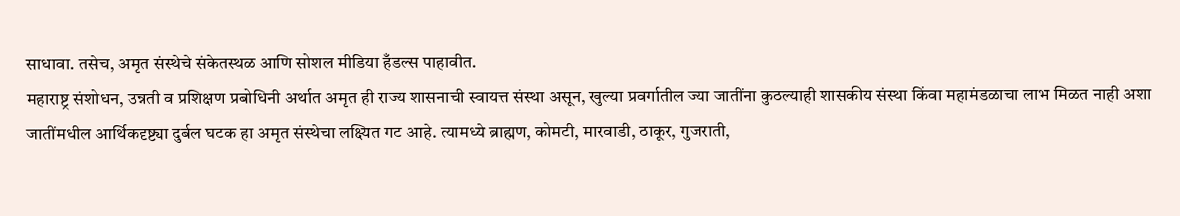साधावा. तसेच, अमृत संस्थेचे संकेतस्थळ आणि सोशल मीडिया हँडल्स पाहावीत.
महाराष्ट्र संशोधन, उन्नती व प्रशिक्षण प्रबोधिनी अर्थात अमृत ही राज्य शासनाची स्वायत्त संस्था असून, खुल्या प्रवर्गातील ज्या जातींना कुठल्याही शासकीय संस्था किंवा महामंडळाचा लाभ मिळत नाही अशा जातींमधील आर्थिकदृष्ट्या दुर्बल घटक हा अमृत संस्थेचा लक्ष्यित गट आहे. त्यामध्ये ब्राह्मण, कोमटी, मारवाडी, ठाकूर, गुजराती,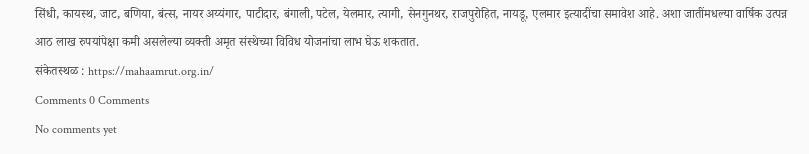सिंधी, कायस्थ, जाट, बणिया, बंत्स, नायर अय्यंगार, पाटीदार, बंगाली, पटेल, येलमार, त्यागी, सेनगुनथर, राजपुरोहित, नायडू, एलमार इत्यादींचा समावेश आहे. अशा जातींमधल्या वार्षिक उत्पन्न आठ लाख रुपयांपेक्षा कमी असलेल्या व्यक्ती अमृत संस्थेच्या विविध योजनांचा लाभ घेऊ शकतात.
संकेतस्थळ : https://mahaamrut.org.in/
Comments 0 Comments
No comments yet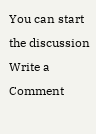You can start the discussion
Write a Comment